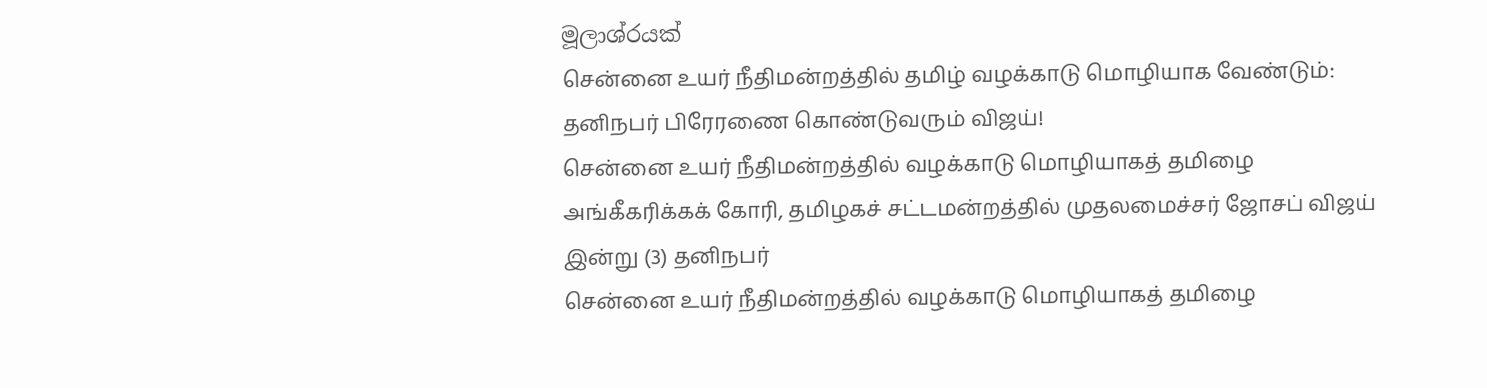මූලාශ්රයක්
சென்னை உயர் நீதிமன்றத்தில் தமிழ் வழக்காடு மொழியாக வேண்டும்: தனிநபர் பிரேரணை கொண்டுவரும் விஜய்!
சென்னை உயர் நீதிமன்றத்தில் வழக்காடு மொழியாகத் தமிழை அங்கீகரிக்கக் கோரி, தமிழகச் சட்டமன்றத்தில் முதலமைச்சர் ஜோசப் விஜய் இன்று (3) தனிநபர்
சென்னை உயர் நீதிமன்றத்தில் வழக்காடு மொழியாகத் தமிழை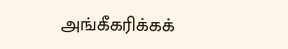அங்கீகரிக்கக்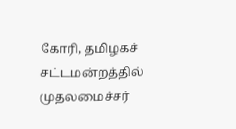கோரி, தமிழகச் சட்டமன்றத்தில் முதலமைச்சர்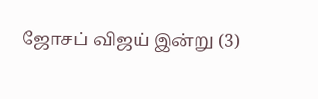ஜோசப் விஜய் இன்று (3)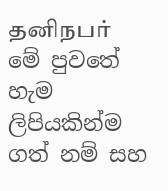தனிநபர்
මේ පුවතේ හැම ලිපියකින්ම ගත් නම් සහ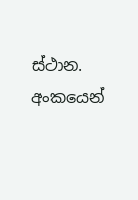ස්ථාන. අංකයෙන්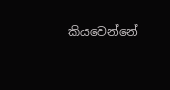කියවෙන්නේ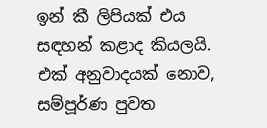ඉන් කී ලිපියක් එය සඳහන් කළාද කියලයි.
එක් අනුවාදයක් නොව, සම්පූර්ණ පුවත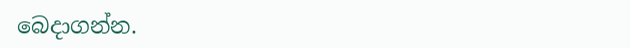බෙදාගන්න.